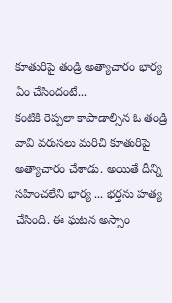కూతురిపై తండ్రి అత్యాచారం భార్య ఏం చేసిందంటే...
కంటికి రెప్పలా కాపాడాల్సిన ఓ తండ్రి వావి వరుసలు మరిచి కూతురిపై అత్యాచారం చేశాడు. అయితే దీన్ని సహించలేని భార్య ... భర్తను హత్య చేసింది. ఈ ఘటన అస్సాం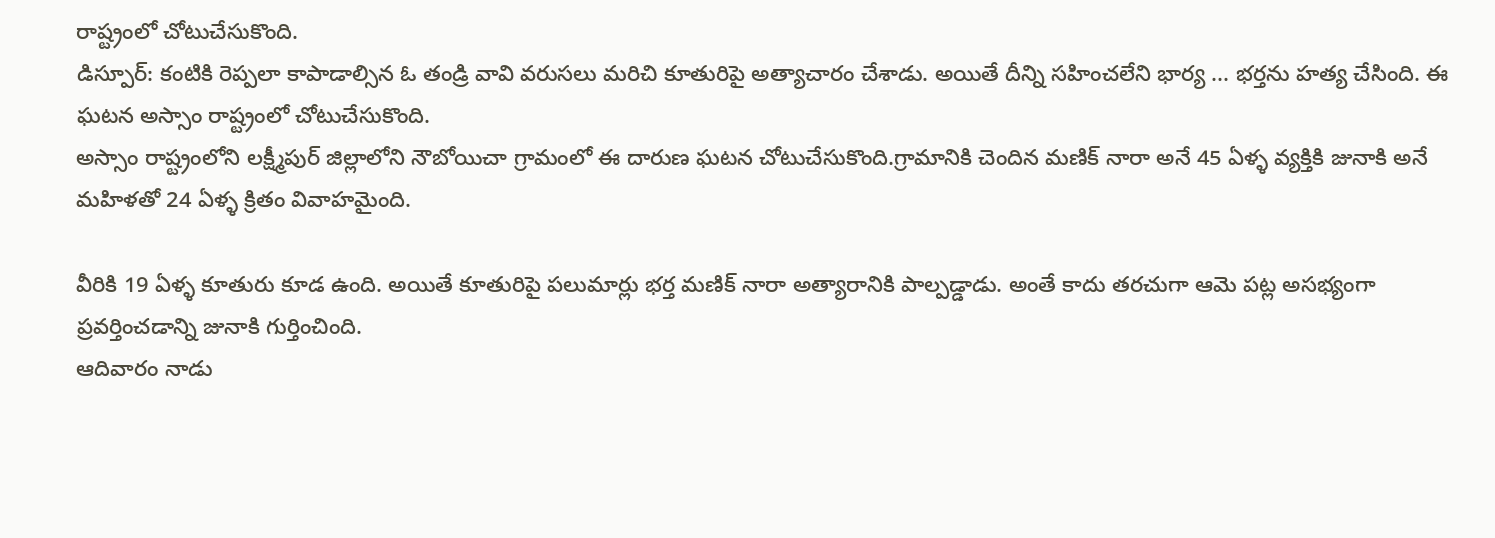రాష్ట్రంలో చోటుచేసుకొంది.
డిస్పూర్: కంటికి రెప్పలా కాపాడాల్సిన ఓ తండ్రి వావి వరుసలు మరిచి కూతురిపై అత్యాచారం చేశాడు. అయితే దీన్ని సహించలేని భార్య ... భర్తను హత్య చేసింది. ఈ ఘటన అస్సాం రాష్ట్రంలో చోటుచేసుకొంది.
అస్సాం రాష్ట్రంలోని లక్ష్మీపుర్ జిల్లాలోని నౌబోయిచా గ్రామంలో ఈ దారుణ ఘటన చోటుచేసుకొంది.గ్రామానికి చెందిన మణిక్ నారా అనే 45 ఏళ్ళ వ్యక్తికి జునాకి అనే మహిళతో 24 ఏళ్ళ క్రితం వివాహమైంది.

వీరికి 19 ఏళ్ళ కూతురు కూడ ఉంది. అయితే కూతురిపై పలుమార్లు భర్త మణిక్ నారా అత్యారానికి పాల్పడ్డాడు. అంతే కాదు తరచుగా ఆమె పట్ల అసభ్యంగా ప్రవర్తించడాన్ని జునాకి గుర్తించింది.
ఆదివారం నాడు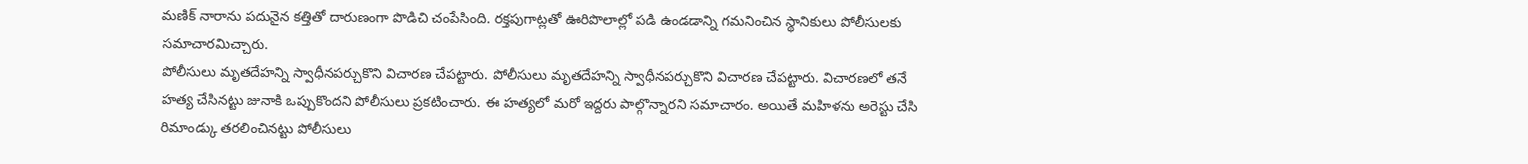మణిక్ నారాను పదునైన కత్తితో దారుణంగా పొడిచి చంపేసింది. రక్తపుగాట్లతో ఊరిపొలాల్లో పడి ఉండడాన్ని గమనించిన స్థానికులు పోలీసులకు సమాచారమిచ్చారు.
పోలీసులు మృతదేహన్ని స్వాధీనపర్చుకొని విచారణ చేపట్టారు. పోలీసులు మృతదేహన్ని స్వాధీనపర్చుకొని విచారణ చేపట్టారు. విచారణలో తనే హత్య చేసినట్టు జునాకి ఒప్పుకొందని పోలీసులు ప్రకటించారు. ఈ హత్యలో మరో ఇద్దరు పాల్గొన్నారని సమాచారం. అయితే మహిళను అరెస్టు చేసి రిమాండ్కు తరలించినట్టు పోలీసులు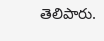తెలిపారు.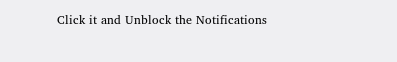Click it and Unblock the Notifications